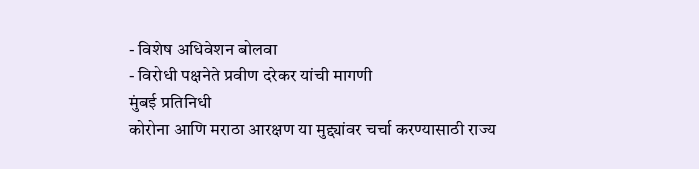- विशेष अधिवेशन बोलवा
- विरोधी पक्षनेते प्रवीण दरेकर यांची मागणी
मुंबई प्रतिनिधी
कोरोना आणि मराठा आरक्षण या मुद्द्यांवर चर्चा करण्यासाठी राज्य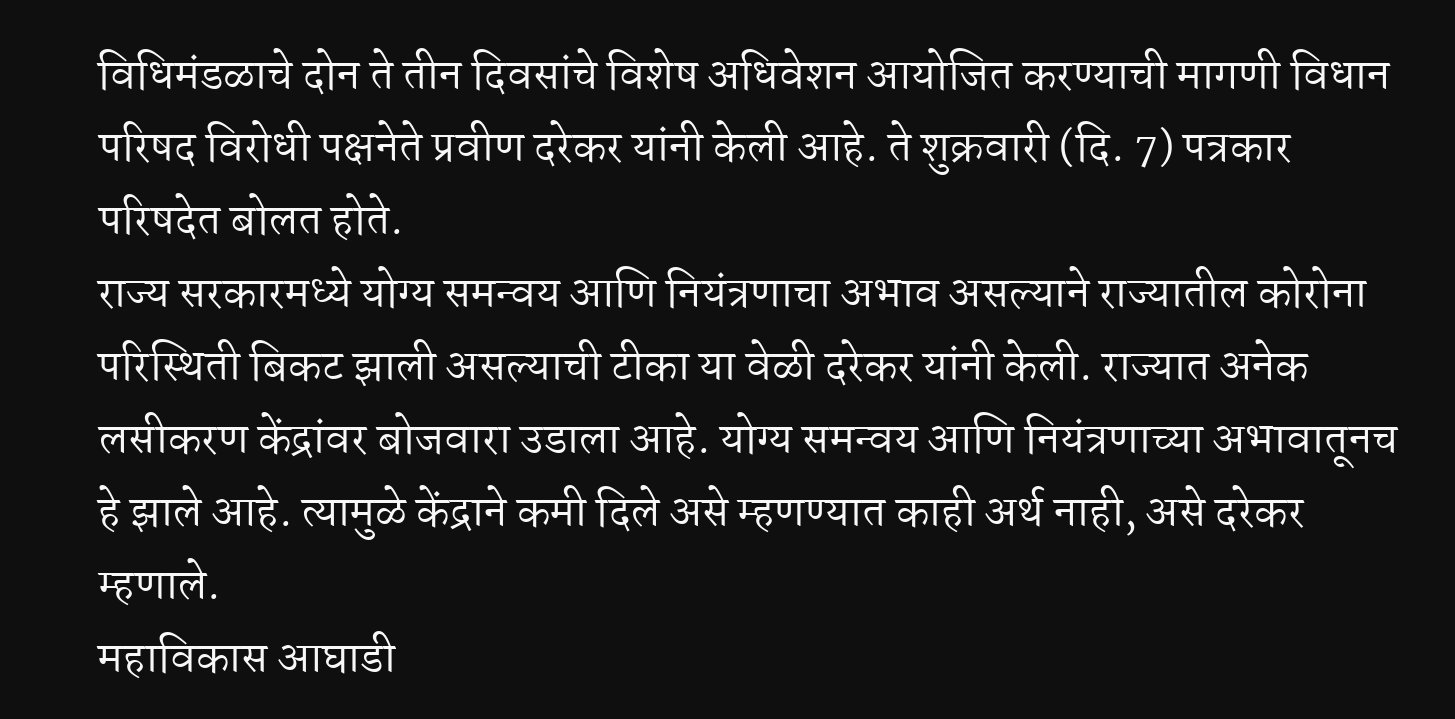विधिमंडळाचे दोन ते तीन दिवसांचे विशेष अधिवेशन आयोजित करण्याची मागणी विधान परिषद विरोधी पक्षनेते प्रवीण दरेकर यांनी केली आहे. ते शुक्रवारी (दि. 7) पत्रकार परिषदेत बोलत होते.
राज्य सरकारमध्ये योग्य समन्वय आणि नियंत्रणाचा अभाव असल्याने राज्यातील कोरोना परिस्थिती बिकट झाली असल्याची टीका या वेळी दरेकर यांनी केली. राज्यात अनेक लसीकरण केंद्रांवर बोजवारा उडाला आहे. योग्य समन्वय आणि नियंत्रणाच्या अभावातूनच हे झाले आहे. त्यामुळे केंद्राने कमी दिले असे म्हणण्यात काही अर्थ नाही, असे दरेकर म्हणाले.
महाविकास आघाडी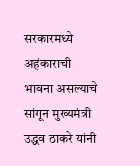सरकारमध्ये अहंकाराची भावना असल्याचे सांगून मुख्यमंत्री उद्धव ठाकरे यांनी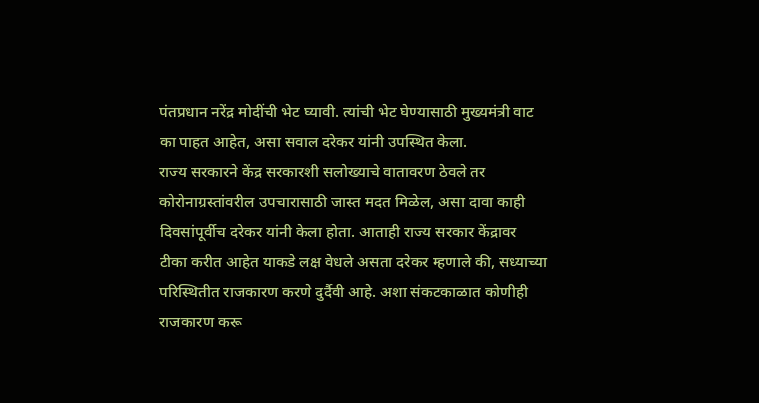पंतप्रधान नरेंद्र मोदींची भेट घ्यावी. त्यांची भेट घेण्यासाठी मुख्यमंत्री वाट का पाहत आहेत, असा सवाल दरेकर यांनी उपस्थित केला.
राज्य सरकारने केंद्र सरकारशी सलोख्याचे वातावरण ठेवले तर कोरोनाग्रस्तांवरील उपचारासाठी जास्त मदत मिळेल, असा दावा काही दिवसांपूर्वीच दरेकर यांनी केला होता. आताही राज्य सरकार केंद्रावर टीका करीत आहेत याकडे लक्ष वेधले असता दरेकर म्हणाले की, सध्याच्या परिस्थितीत राजकारण करणे दुर्दैवी आहे. अशा संकटकाळात कोणीही राजकारण करू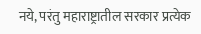नये, परंतु महाराष्ट्रातील सरकार प्रत्येक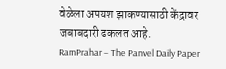वेळेला अपयश झाकण्यासाठी केंद्रावर जबाबदारी ढकलत आहे.
RamPrahar – The Panvel Daily Paper